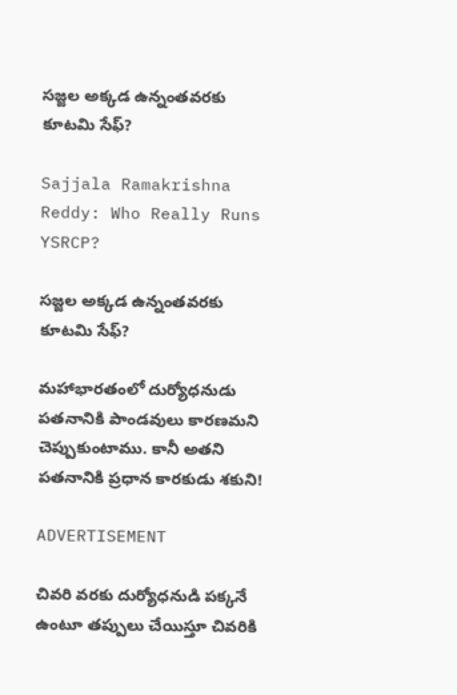సజ్జల అక్కడ ఉన్నంతవరకు కూటమి సేఫ్?

Sajjala Ramakrishna Reddy: Who Really Runs YSRCP?

సజ్జల అక్కడ ఉన్నంతవరకు కూటమి సేఫ్?

మహాభారతంలో దుర్యోధనుడు పతనానికి పాండవులు కారణమని చెప్పుకుంటాము. కానీ అతని పతనానికి ప్రధాన కారకుడు శకుని!

ADVERTISEMENT

చివరి వరకు దుర్యోధనుడి పక్కనే ఉంటూ తప్పులు చేయిస్తూ చివరికి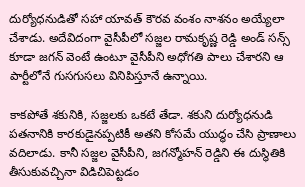దుర్యోధనుడితో సహా యావత్ కౌరవ వంశం నాశనం అయ్యేలా చేశాడు. అదేవిదంగా వైసీపీలో సజ్జల రామకృష్ణ రెడ్డి అండ్ సన్స్ కూడా జగన్‌ వెంటే ఉంటూ వైసీపీని అధోగతి పాలు చేశారని ఆ పార్టీలోనే గుసగుసలు వినిపిస్తూనే ఉన్నాయి.

కాకపోతే శకునికి, సజ్జలకు ఒకటే తేడా. శకుని దుర్యోధనుడి పతనానికి కారకుడైనప్పటికీ అతని కోసమే యుద్ధం చేసి ప్రాణాలు వదిలాడు. కానీ సజ్జల వైసీపీని, జగన్మోహన్ రెడ్డిని ఈ దుస్థితికి తీసుకువచ్చినా విడిచిపెట్టడం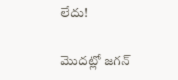లేదు!

మొదట్లో జగన్‌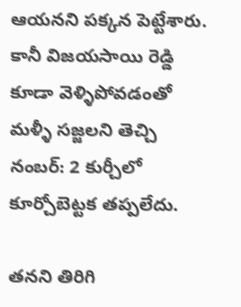ఆయనని పక్కన పెట్టేశారు. కానీ విజయసాయి రెడ్డి కూడా వెళ్ళిపోవడంతో మళ్ళీ సజ్జలని తెచ్చి నంబర్: 2 కుర్చీలో కూర్చోబెట్టక తప్పలేదు.

తనని తిరిగి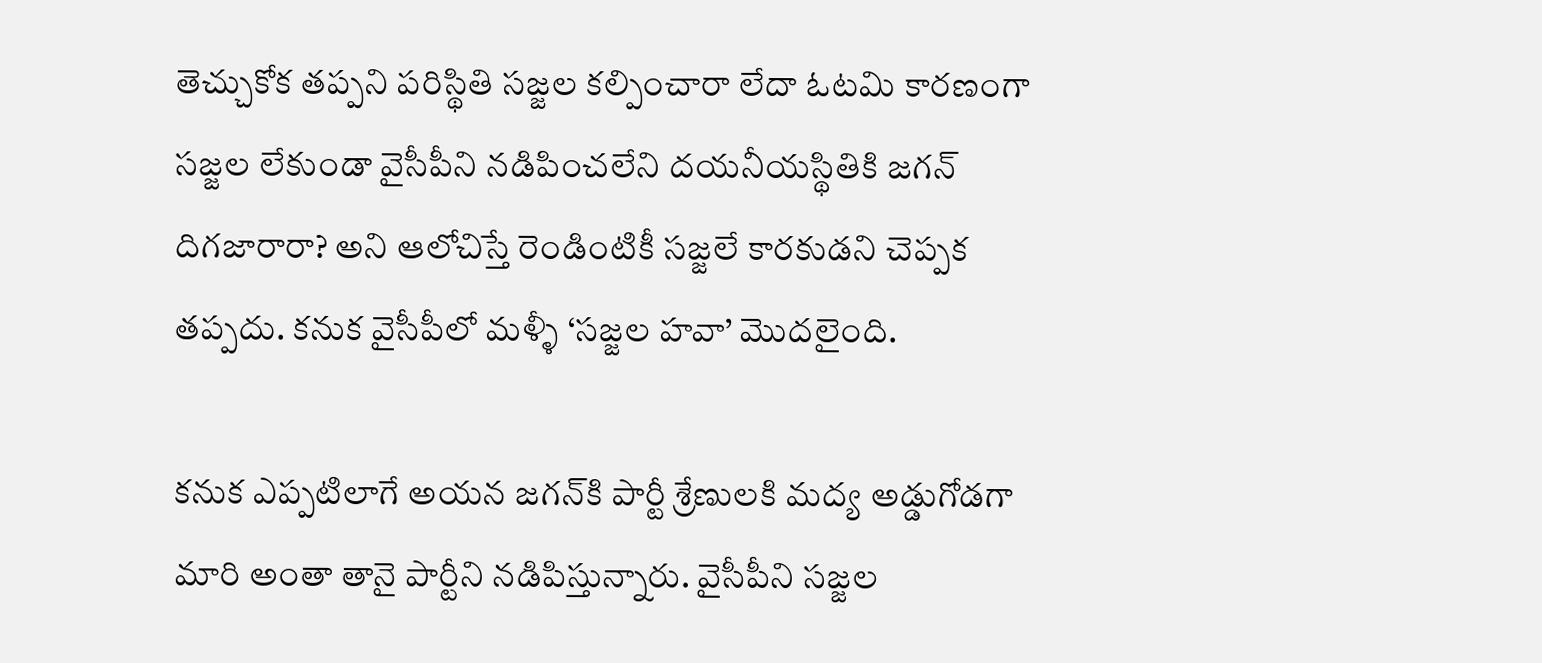తెచ్చుకోక తప్పని పరిస్థితి సజ్జల కల్పించారా లేదా ఓటమి కారణంగా సజ్జల లేకుండా వైసీపీని నడిపించలేని దయనీయస్థితికి జగన్‌ దిగజారారా? అని ఆలోచిస్తే రెండింటికీ సజ్జలే కారకుడని చెప్పక తప్పదు. కనుక వైసీపీలో మళ్ళీ ‘సజ్జల హవా’ మొదలైంది.

కనుక ఎప్పటిలాగే అయన జగన్‌కి పార్టీ శ్రేణులకి మద్య అడ్డుగోడగా మారి అంతా తానై పార్టీని నడిపిస్తున్నారు. వైసీపీని సజ్జల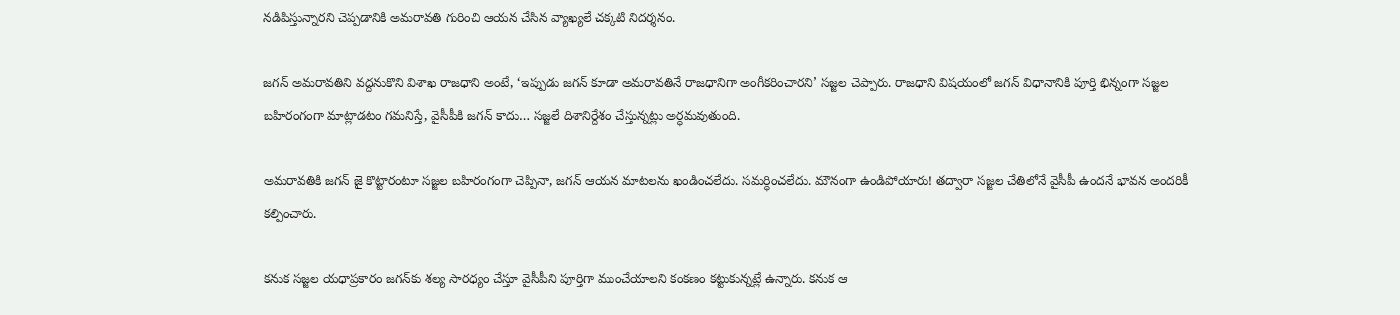నడిపిస్తున్నారని చెప్పడానికి అమరావతి గురించి ఆయన చేసిన వ్యాఖ్యలే చక్కటి నిదర్శనం.

జగన్‌ అమరావతిని వద్దనుకొని విశాఖ రాజధాని అంటే, ‘ఇప్పుడు జగన్‌ కూడా అమరావతినే రాజధానిగా అంగీకరించారని’ సజ్జల చెప్పారు. రాజధాని విషయంలో జగన్‌ విధానానికి పూర్తి భిన్నంగా సజ్జల బహిరంగంగా మాట్లాడటం గమనిస్తే, వైసీపీకి జగన్‌ కాదు… సజ్జలే దిశానిర్దేశం చేస్తున్నట్లు అర్ధమవుతుంది.

అమరావతికి జగన్‌ జై కొట్టారంటూ సజ్జల బహిరంగంగా చెప్పినా, జగన్‌ ఆయన మాటలను ఖండించలేదు. సమర్ధించలేదు. మౌనంగా ఉండిపోయారు! తద్వారా సజ్జల చేతిలోనే వైసీపీ ఉందనే భావన అందరికీ కల్పించారు.

కనుక సజ్జల యధాప్రకారం జగన్‌కు శల్య సారధ్యం చేస్తూ వైసీపీని పూర్తిగా ముంచేయాలని కంకణం కట్టుకున్నట్లే ఉన్నారు. కనుక ఆ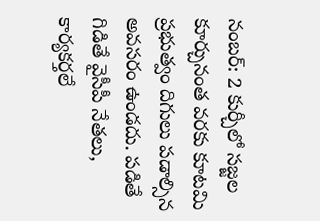నంబర్: 2 కుర్చీలో సజ్జల కూర్చునంత వరకు కూటమి ప్రభుత్వం దిగులు పడాల్సిన అవసరం ఉండదు. పడితే గిడితే వైసీపీ నేతలు, కార్యకర్తలే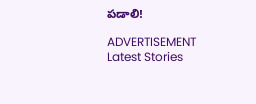పడాలి!

ADVERTISEMENT
Latest Stories